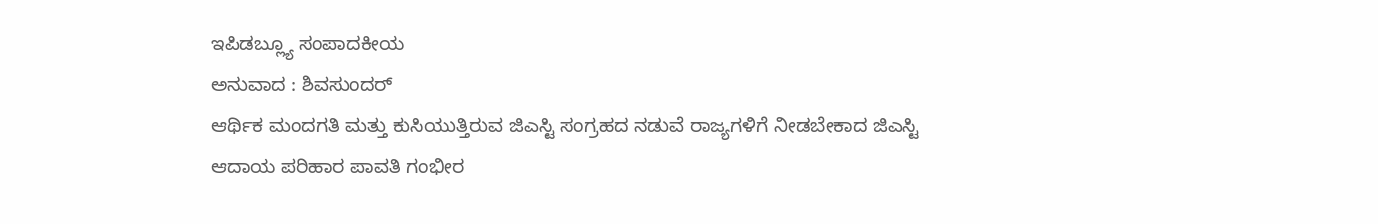ಇಪಿಡಬ್ಲ್ಯೂ ಸಂಪಾದಕೀಯ
ಅನುವಾದ : ಶಿವಸುಂದರ್
ಆರ್ಥಿಕ ಮಂದಗತಿ ಮತ್ತು ಕುಸಿಯುತ್ತಿರುವ ಜಿಎಸ್ಟಿ ಸಂಗ್ರಹದ ನಡುವೆ ರಾಜ್ಯಗಳಿಗೆ ನೀಡಬೇಕಾದ ಜಿಎಸ್ಟಿ ಆದಾಯ ಪರಿಹಾರ ಪಾವತಿ ಗಂಭೀರ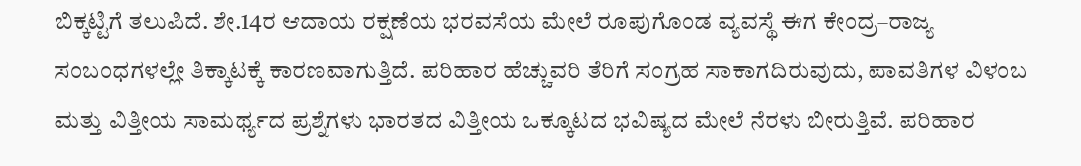ಬಿಕ್ಕಟ್ಟಿಗೆ ತಲುಪಿದೆ. ಶೇ.14ರ ಆದಾಯ ರಕ್ಷಣೆಯ ಭರವಸೆಯ ಮೇಲೆ ರೂಪುಗೊಂಡ ವ್ಯವಸ್ಥೆ ಈಗ ಕೇಂದ್ರ–ರಾಜ್ಯ ಸಂಬಂಧಗಳಲ್ಲೇ ತಿಕ್ಕಾಟಕ್ಕೆ ಕಾರಣವಾಗುತ್ತಿದೆ. ಪರಿಹಾರ ಹೆಚ್ಚುವರಿ ತೆರಿಗೆ ಸಂಗ್ರಹ ಸಾಕಾಗದಿರುವುದು, ಪಾವತಿಗಳ ವಿಳಂಬ ಮತ್ತು ವಿತ್ತೀಯ ಸಾಮರ್ಥ್ಯದ ಪ್ರಶ್ನೆಗಳು ಭಾರತದ ವಿತ್ತೀಯ ಒಕ್ಕೂಟದ ಭವಿಷ್ಯದ ಮೇಲೆ ನೆರಳು ಬೀರುತ್ತಿವೆ. ಪರಿಹಾರ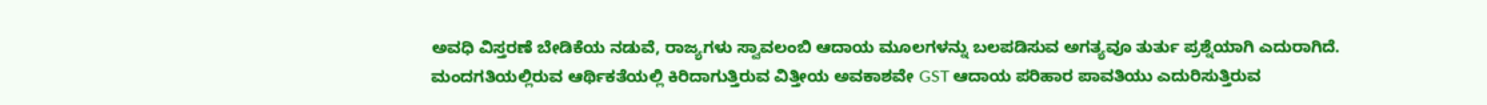ಅವಧಿ ವಿಸ್ತರಣೆ ಬೇಡಿಕೆಯ ನಡುವೆ, ರಾಜ್ಯಗಳು ಸ್ವಾವಲಂಬಿ ಆದಾಯ ಮೂಲಗಳನ್ನು ಬಲಪಡಿಸುವ ಅಗತ್ಯವೂ ತುರ್ತು ಪ್ರಶ್ನೆಯಾಗಿ ಎದುರಾಗಿದೆ.
ಮಂದಗತಿಯಲ್ಲಿರುವ ಆರ್ಥಿಕತೆಯಲ್ಲಿ ಕಿರಿದಾಗುತ್ತಿರುವ ವಿತ್ತೀಯ ಅವಕಾಶವೇ GST ಆದಾಯ ಪರಿಹಾರ ಪಾವತಿಯು ಎದುರಿಸುತ್ತಿರುವ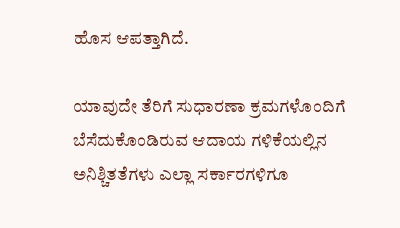ಹೊಸ ಆಪತ್ತಾಗಿದೆ.

ಯಾವುದೇ ತೆರಿಗೆ ಸುಧಾರಣಾ ಕ್ರಮಗಳೊಂದಿಗೆ ಬೆಸೆದುಕೊಂಡಿರುವ ಆದಾಯ ಗಳಿಕೆಯಲ್ಲಿನ ಅನಿಶ್ಚಿತತೆಗಳು ಎಲ್ಲಾ ಸರ್ಕಾರಗಳಿಗೂ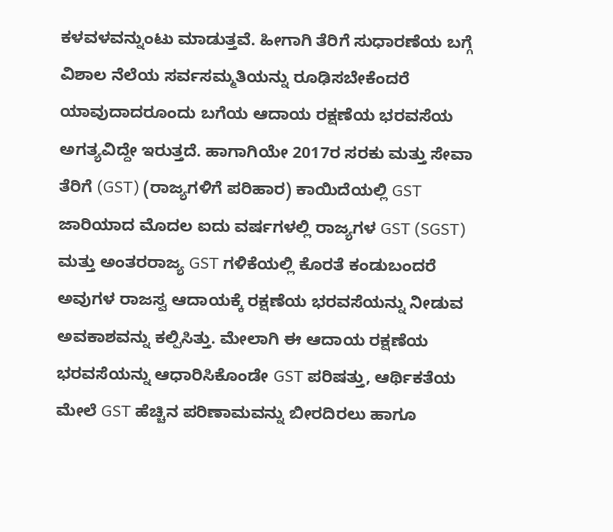ಕಳವಳವನ್ನುಂಟು ಮಾಡುತ್ತವೆ. ಹೀಗಾಗಿ ತೆರಿಗೆ ಸುಧಾರಣೆಯ ಬಗ್ಗೆ ವಿಶಾಲ ನೆಲೆಯ ಸರ್ವಸಮ್ಮತಿಯನ್ನು ರೂಢಿಸಬೇಕೆಂದರೆ ಯಾವುದಾದರೂಂದು ಬಗೆಯ ಆದಾಯ ರಕ್ಷಣೆಯ ಭರವಸೆಯ ಅಗತ್ಯವಿದ್ದೇ ಇರುತ್ತದೆ. ಹಾಗಾಗಿಯೇ 2017ರ ಸರಕು ಮತ್ತು ಸೇವಾ ತೆರಿಗೆ (GST) (ರಾಜ್ಯಗಳಿಗೆ ಪರಿಹಾರ) ಕಾಯಿದೆಯಲ್ಲಿ GST ಜಾರಿಯಾದ ಮೊದಲ ಐದು ವರ್ಷಗಳಲ್ಲಿ ರಾಜ್ಯಗಳ GST (SGST) ಮತ್ತು ಅಂತರರಾಜ್ಯ GST ಗಳಿಕೆಯಲ್ಲಿ ಕೊರತೆ ಕಂಡುಬಂದರೆ ಅವುಗಳ ರಾಜಸ್ವ ಆದಾಯಕ್ಕೆ ರಕ್ಷಣೆಯ ಭರವಸೆಯನ್ನು ನೀಡುವ ಅವಕಾಶವನ್ನು ಕಲ್ಪಿಸಿತ್ತು. ಮೇಲಾಗಿ ಈ ಆದಾಯ ರಕ್ಷಣೆಯ ಭರವಸೆಯನ್ನು ಆಧಾರಿಸಿಕೊಂಡೇ GST ಪರಿಷತ್ತು, ಆರ್ಥಿಕತೆಯ ಮೇಲೆ GST ಹೆಚ್ಚಿನ ಪರಿಣಾಮವನ್ನು ಬೀರದಿರಲು ಹಾಗೂ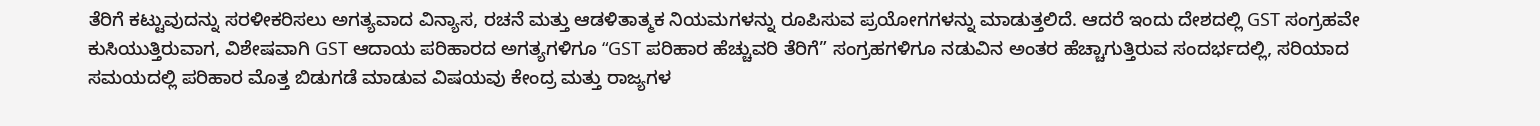ತೆರಿಗೆ ಕಟ್ಟುವುದನ್ನು ಸರಳೀಕರಿಸಲು ಅಗತ್ಯವಾದ ವಿನ್ಯಾಸ, ರಚನೆ ಮತ್ತು ಆಡಳಿತಾತ್ಮಕ ನಿಯಮಗಳನ್ನು ರೂಪಿಸುವ ಪ್ರಯೋಗಗಳನ್ನು ಮಾಡುತ್ತಲಿದೆ. ಆದರೆ ಇಂದು ದೇಶದಲ್ಲಿ GST ಸಂಗ್ರಹವೇ ಕುಸಿಯುತ್ತಿರುವಾಗ, ವಿಶೇಷವಾಗಿ GST ಆದಾಯ ಪರಿಹಾರದ ಅಗತ್ಯಗಳಿಗೂ “GST ಪರಿಹಾರ ಹೆಚ್ಚುವರಿ ತೆರಿಗೆ” ಸಂಗ್ರಹಗಳಿಗೂ ನಡುವಿನ ಅಂತರ ಹೆಚ್ಚಾಗುತ್ತಿರುವ ಸಂದರ್ಭದಲ್ಲಿ, ಸರಿಯಾದ ಸಮಯದಲ್ಲಿ ಪರಿಹಾರ ಮೊತ್ತ ಬಿಡುಗಡೆ ಮಾಡುವ ವಿಷಯವು ಕೇಂದ್ರ ಮತ್ತು ರಾಜ್ಯಗಳ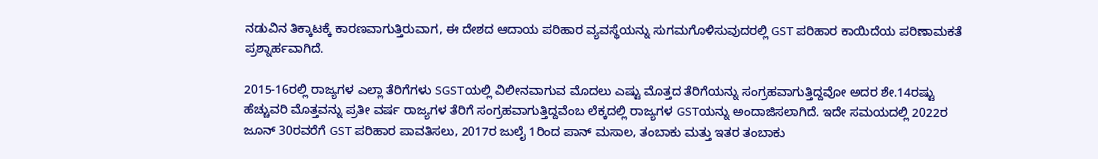ನಡುವಿನ ತಿಕ್ಕಾಟಕ್ಕೆ ಕಾರಣವಾಗುತ್ತಿರುವಾಗ, ಈ ದೇಶದ ಆದಾಯ ಪರಿಹಾರ ವ್ಯವಸ್ಥೆಯನ್ನು ಸುಗಮಗೊಳಿಸುವುದರಲ್ಲಿ GST ಪರಿಹಾರ ಕಾಯಿದೆಯ ಪರಿಣಾಮಕತೆ ಪ್ರಶ್ನಾರ್ಹವಾಗಿದೆ.

2015-16ರಲ್ಲಿ ರಾಜ್ಯಗಳ ಎಲ್ಲಾ ತೆರಿಗೆಗಳು SGSTಯಲ್ಲಿ ವಿಲೀನವಾಗುವ ಮೊದಲು ಎಷ್ಟು ಮೊತ್ತದ ತೆರಿಗೆಯನ್ನು ಸಂಗ್ರಹವಾಗುತ್ತಿದ್ದವೋ ಅದರ ಶೇ.14ರಷ್ಟು ಹೆಚ್ಚುವರಿ ಮೊತ್ತವನ್ನು ಪ್ರತೀ ವರ್ಷ ರಾಜ್ಯಗಳ ತೆರಿಗೆ ಸಂಗ್ರಹವಾಗುತ್ತಿದ್ದವೆಂಬ ಲೆಕ್ಕದಲ್ಲಿ ರಾಜ್ಯಗಳ GSTಯನ್ನು ಅಂದಾಜಿಸಲಾಗಿದೆ. ಇದೇ ಸಮಯದಲ್ಲಿ 2022ರ ಜೂನ್ 30ರವರೆಗೆ GST ಪರಿಹಾರ ಪಾವತಿಸಲು, 2017ರ ಜುಲೈ 1ರಿಂದ ಪಾನ್ ಮಸಾಲ, ತಂಬಾಕು ಮತ್ತು ಇತರ ತಂಬಾಕು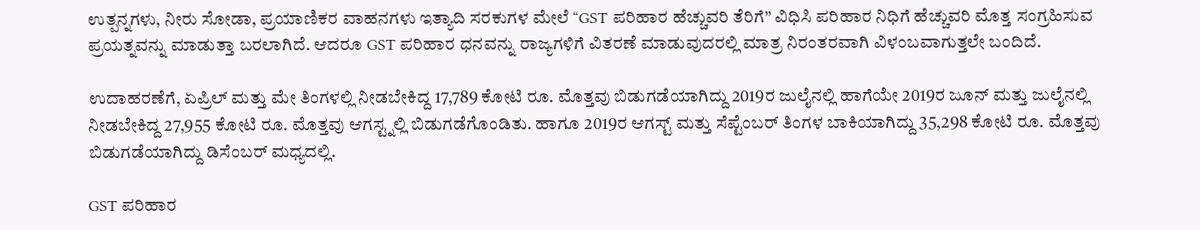ಉತ್ಪನ್ನಗಳು, ನೀರು ಸೋಡಾ, ಪ್ರಯಾಣಿಕರ ವಾಹನಗಳು ಇತ್ಯಾದಿ ಸರಕುಗಳ ಮೇಲೆ “GST ಪರಿಹಾರ ಹೆಚ್ಚುವರಿ ತೆರಿಗೆ” ವಿಧಿಸಿ ಪರಿಹಾರ ನಿಧಿಗೆ ಹೆಚ್ಚುವರಿ ಮೊತ್ತ ಸಂಗ್ರಹಿಸುವ ಪ್ರಯತ್ನವನ್ನು ಮಾಡುತ್ತಾ ಬರಲಾಗಿದೆ. ಆದರೂ GST ಪರಿಹಾರ ಧನವನ್ನು ರಾಜ್ಯಗಳಿಗೆ ವಿತರಣೆ ಮಾಡುವುದರಲ್ಲಿ ಮಾತ್ರ ನಿರಂತರವಾಗಿ ವಿಳಂಬವಾಗುತ್ತಲೇ ಬಂದಿದೆ.

ಉದಾಹರಣೆಗೆ, ಏಪ್ರಿಲ್ ಮತ್ತು ಮೇ ತಿಂಗಳಲ್ಲಿ ನೀಡಬೇಕಿದ್ದ 17,789 ಕೋಟಿ ರೂ. ಮೊತ್ತವು ಬಿಡುಗಡೆಯಾಗಿದ್ದು 2019ರ ಜುಲೈನಲ್ಲಿ ಹಾಗೆಯೇ 2019ರ ಜೂನ್ ಮತ್ತು ಜುಲೈನಲ್ಲಿ ನೀಡಬೇಕಿದ್ದ 27,955 ಕೋಟಿ ರೂ. ಮೊತ್ತವು ಆಗಸ್ಟ್ನಲ್ಲಿ ಬಿಡುಗಡೆಗೊಂಡಿತು. ಹಾಗೂ 2019ರ ಆಗಸ್ಟ್ ಮತ್ತು ಸೆಪ್ಟೆಂಬರ್ ತಿಂಗಳ ಬಾಕಿಯಾಗಿದ್ದು 35,298 ಕೋಟಿ ರೂ. ಮೊತ್ತವು ಬಿಡುಗಡೆಯಾಗಿದ್ದು ಡಿಸೆಂಬರ್ ಮಧ್ಯದಲ್ಲಿ.

GST ಪರಿಹಾರ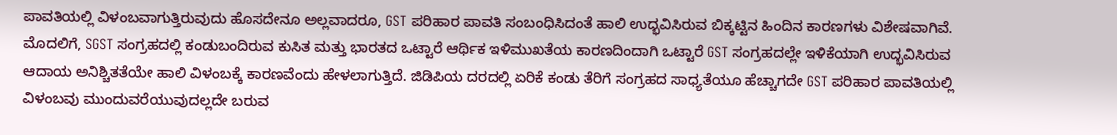ಪಾವತಿಯಲ್ಲಿ ವಿಳಂಬವಾಗುತ್ತಿರುವುದು ಹೊಸದೇನೂ ಅಲ್ಲವಾದರೂ, GST ಪರಿಹಾರ ಪಾವತಿ ಸಂಬಂಧಿಸಿದಂತೆ ಹಾಲಿ ಉದ್ಭವಿಸಿರುವ ಬಿಕ್ಕಟ್ಟಿನ ಹಿಂದಿನ ಕಾರಣಗಳು ವಿಶೇಷವಾಗಿವೆ. ಮೊದಲಿಗೆ, SGST ಸಂಗ್ರಹದಲ್ಲಿ ಕಂಡುಬಂದಿರುವ ಕುಸಿತ ಮತ್ತು ಭಾರತದ ಒಟ್ಟಾರೆ ಆರ್ಥಿಕ ಇಳಿಮುಖತೆಯ ಕಾರಣದಿಂದಾಗಿ ಒಟ್ಟಾರೆ GST ಸಂಗ್ರಹದಲ್ಲೇ ಇಳಿಕೆಯಾಗಿ ಉದ್ಭವಿಸಿರುವ ಆದಾಯ ಅನಿಶ್ಚಿತತೆಯೇ ಹಾಲಿ ವಿಳಂಬಕ್ಕೆ ಕಾರಣವೆಂದು ಹೇಳಲಾಗುತ್ತಿದೆ. ಜಿಡಿಪಿಯ ದರದಲ್ಲಿ ಏರಿಕೆ ಕಂಡು ತೆರಿಗೆ ಸಂಗ್ರಹದ ಸಾಧ್ಯತೆಯೂ ಹೆಚ್ಚಾಗದೇ GST ಪರಿಹಾರ ಪಾವತಿಯಲ್ಲಿ ವಿಳಂಬವು ಮುಂದುವರೆಯುವುದಲ್ಲದೇ ಬರುವ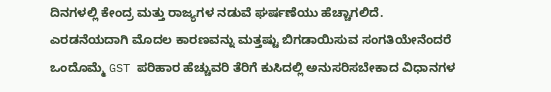ದಿನಗಳಲ್ಲಿ ಕೇಂದ್ರ ಮತ್ತು ರಾಜ್ಯಗಳ ನಡುವೆ ಘರ್ಷಣೆಯು ಹೆಚ್ಚಾಗಲಿದೆ.
ಎರಡನೆಯದಾಗಿ ಮೊದಲ ಕಾರಣವನ್ನು ಮತ್ತಷ್ಟು ಬಿಗಡಾಯಿಸುವ ಸಂಗತಿಯೇನೆಂದರೆ ಒಂದೊಮ್ಮೆ GST ಪರಿಹಾರ ಹೆಚ್ಚುವರಿ ತೆರಿಗೆ ಕುಸಿದಲ್ಲಿ ಅನುಸರಿಸಬೇಕಾದ ವಿಧಾನಗಳ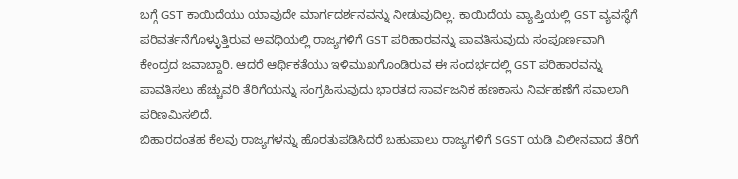ಬಗ್ಗೆ GST ಕಾಯಿದೆಯು ಯಾವುದೇ ಮಾರ್ಗದರ್ಶನವನ್ನು ನೀಡುವುದಿಲ್ಲ. ಕಾಯಿದೆಯ ವ್ಯಾಪ್ತಿಯಲ್ಲಿ GST ವ್ಯವಸ್ಥೆಗೆ ಪರಿವರ್ತನೆಗೊಳ್ಳುತ್ತಿರುವ ಅವಧಿಯಲ್ಲಿ ರಾಜ್ಯಗಳಿಗೆ GST ಪರಿಹಾರವನ್ನು ಪಾವತಿಸುವುದು ಸಂಪೂರ್ಣವಾಗಿ ಕೇಂದ್ರದ ಜವಾಬ್ದಾರಿ. ಆದರೆ ಆರ್ಥಿಕತೆಯು ಇಳಿಮುಖಗೊಂಡಿರುವ ಈ ಸಂದರ್ಭದಲ್ಲಿ GST ಪರಿಹಾರವನ್ನು ಪಾವತಿಸಲು ಹೆಚ್ಚುವರಿ ತೆರಿಗೆಯನ್ನು ಸಂಗ್ರಹಿಸುವುದು ಭಾರತದ ಸಾರ್ವಜನಿಕ ಹಣಕಾಸು ನಿರ್ವಹಣೆಗೆ ಸವಾಲಾಗಿ ಪರಿಣಮಿಸಲಿದೆ.
ಬಿಹಾರದಂತಹ ಕೆಲವು ರಾಜ್ಯಗಳನ್ನು ಹೊರತುಪಡಿಸಿದರೆ ಬಹುಪಾಲು ರಾಜ್ಯಗಳಿಗೆ SGST ಯಡಿ ವಿಲೀನವಾದ ತೆರಿಗೆ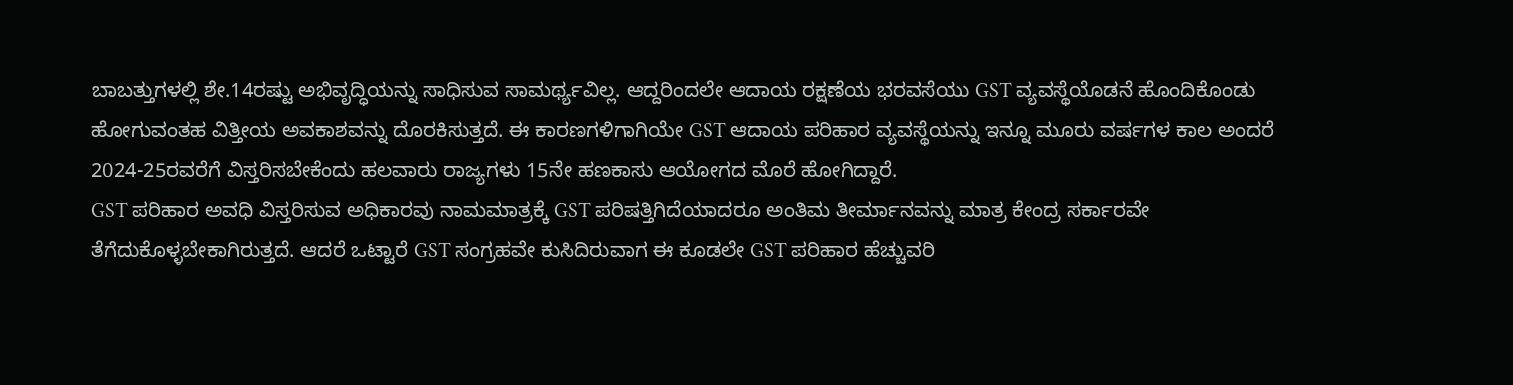ಬಾಬತ್ತುಗಳಲ್ಲಿ ಶೇ.14ರಷ್ಟು ಅಭಿವೃದ್ಧಿಯನ್ನು ಸಾಧಿಸುವ ಸಾಮರ್ಥ್ಯವಿಲ್ಲ. ಆದ್ದರಿಂದಲೇ ಆದಾಯ ರಕ್ಷಣೆಯ ಭರವಸೆಯು GST ವ್ಯವಸ್ಥೆಯೊಡನೆ ಹೊಂದಿಕೊಂಡು ಹೋಗುವಂತಹ ವಿತ್ತೀಯ ಅವಕಾಶವನ್ನು ದೊರಕಿಸುತ್ತದೆ. ಈ ಕಾರಣಗಳಿಗಾಗಿಯೇ GST ಆದಾಯ ಪರಿಹಾರ ವ್ಯವಸ್ಥೆಯನ್ನು ಇನ್ನೂ ಮೂರು ವರ್ಷಗಳ ಕಾಲ ಅಂದರೆ 2024-25ರವರೆಗೆ ವಿಸ್ತರಿಸಬೇಕೆಂದು ಹಲವಾರು ರಾಜ್ಯಗಳು 15ನೇ ಹಣಕಾಸು ಆಯೋಗದ ಮೊರೆ ಹೋಗಿದ್ದಾರೆ.
GST ಪರಿಹಾರ ಅವಧಿ ವಿಸ್ತರಿಸುವ ಅಧಿಕಾರವು ನಾಮಮಾತ್ರಕ್ಕೆ GST ಪರಿಷತ್ತಿಗಿದೆಯಾದರೂ ಅಂತಿಮ ತೀರ್ಮಾನವನ್ನು ಮಾತ್ರ ಕೇಂದ್ರ ಸರ್ಕಾರವೇ ತೆಗೆದುಕೊಳ್ಳಬೇಕಾಗಿರುತ್ತದೆ. ಆದರೆ ಒಟ್ಟಾರೆ GST ಸಂಗ್ರಹವೇ ಕುಸಿದಿರುವಾಗ ಈ ಕೂಡಲೇ GST ಪರಿಹಾರ ಹೆಚ್ಚುವರಿ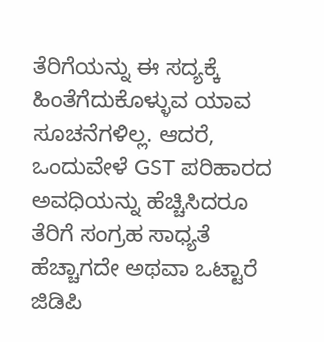ತೆರಿಗೆಯನ್ನು ಈ ಸದ್ಯಕ್ಕೆ ಹಿಂತೆಗೆದುಕೊಳ್ಳುವ ಯಾವ ಸೂಚನೆಗಳಿಲ್ಲ. ಆದರೆ, ಒಂದುವೇಳೆ GST ಪರಿಹಾರದ ಅವಧಿಯನ್ನು ಹೆಚ್ಚಿಸಿದರೂ ತೆರಿಗೆ ಸಂಗ್ರಹ ಸಾಧ್ಯತೆ ಹೆಚ್ಚಾಗದೇ ಅಥವಾ ಒಟ್ಟಾರೆ ಜಿಡಿಪಿ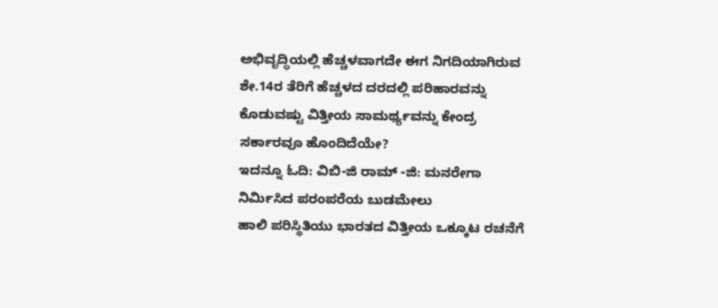ಅಭಿವೃದ್ಧಿಯಲ್ಲಿ ಹೆಚ್ಚಳವಾಗದೇ ಈಗ ನಿಗದಿಯಾಗಿರುವ ಶೇ.14ರ ತೆರಿಗೆ ಹೆಚ್ಚಳದ ದರದಲ್ಲಿ ಪರಿಹಾರವನ್ನು ಕೊಡುವಷ್ಟು ವಿತ್ತೀಯ ಸಾಮರ್ಥ್ಯವನ್ನು ಕೇಂದ್ರ ಸರ್ಕಾರವೂ ಹೊಂದಿದೆಯೇ?
ಇದನ್ನೂ ಓದಿ: ವಿಬಿ-ಜಿ ರಾಮ್ -ಜಿ: ಮನರೇಗಾ ನಿರ್ಮಿಸಿದ ಪರಂಪರೆಯ ಬುಡಮೇಲು
ಹಾಲಿ ಪರಿಸ್ಥಿತಿಯು ಭಾರತದ ವಿತ್ತೀಯ ಒಕ್ಕೂಟ ರಚನೆಗೆ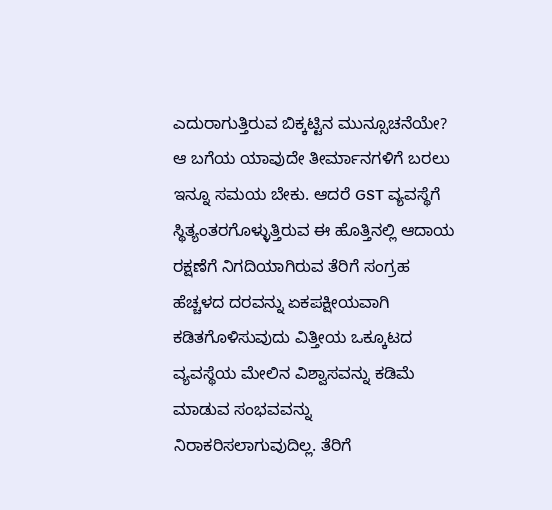ಎದುರಾಗುತ್ತಿರುವ ಬಿಕ್ಕಟ್ಟಿನ ಮುನ್ಸೂಚನೆಯೇ? ಆ ಬಗೆಯ ಯಾವುದೇ ತೀರ್ಮಾನಗಳಿಗೆ ಬರಲು ಇನ್ನೂ ಸಮಯ ಬೇಕು. ಆದರೆ GST ವ್ಯವಸ್ಥೆಗೆ ಸ್ಥಿತ್ಯಂತರಗೊಳ್ಳುತ್ತಿರುವ ಈ ಹೊತ್ತಿನಲ್ಲಿ ಆದಾಯ ರಕ್ಷಣೆಗೆ ನಿಗದಿಯಾಗಿರುವ ತೆರಿಗೆ ಸಂಗ್ರಹ ಹೆಚ್ಚಳದ ದರವನ್ನು ಏಕಪಕ್ಷೀಯವಾಗಿ ಕಡಿತಗೊಳಿಸುವುದು ವಿತ್ತೀಯ ಒಕ್ಕೂಟದ ವ್ಯವಸ್ಥೆಯ ಮೇಲಿನ ವಿಶ್ವಾಸವನ್ನು ಕಡಿಮೆ ಮಾಡುವ ಸಂಭವವನ್ನು ನಿರಾಕರಿಸಲಾಗುವುದಿಲ್ಲ. ತೆರಿಗೆ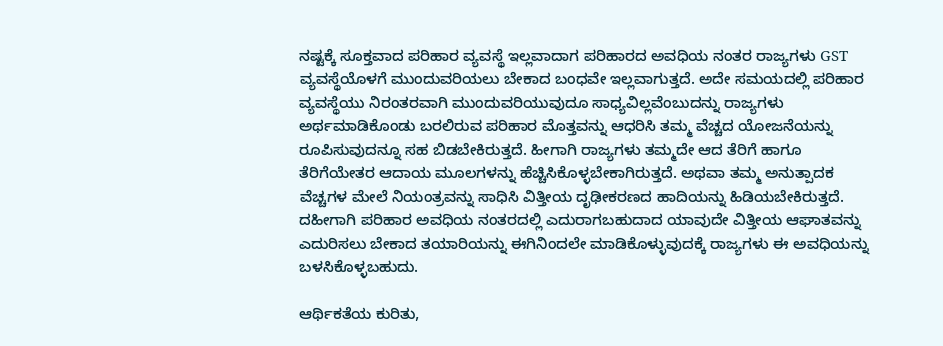ನಷ್ಟಕ್ಕೆ ಸೂಕ್ತವಾದ ಪರಿಹಾರ ವ್ಯವಸ್ಥೆ ಇಲ್ಲವಾದಾಗ ಪರಿಹಾರದ ಅವಧಿಯ ನಂತರ ರಾಜ್ಯಗಳು GST ವ್ಯವಸ್ಥೆಯೊಳಗೆ ಮುಂದುವರಿಯಲು ಬೇಕಾದ ಬಂಧವೇ ಇಲ್ಲವಾಗುತ್ತದೆ. ಅದೇ ಸಮಯದಲ್ಲಿ ಪರಿಹಾರ ವ್ಯವಸ್ಥೆಯು ನಿರಂತರವಾಗಿ ಮುಂದುವರಿಯುವುದೂ ಸಾಧ್ಯವಿಲ್ಲವೆಂಬುದನ್ನು ರಾಜ್ಯಗಳು ಅರ್ಥಮಾಡಿಕೊಂಡು ಬರಲಿರುವ ಪರಿಹಾರ ಮೊತ್ತವನ್ನು ಆಧರಿಸಿ ತಮ್ಮ ವೆಚ್ಚದ ಯೋಜನೆಯನ್ನು ರೂಪಿಸುವುದನ್ನೂ ಸಹ ಬಿಡಬೇಕಿರುತ್ತದೆ. ಹೀಗಾಗಿ ರಾಜ್ಯಗಳು ತಮ್ಮದೇ ಆದ ತೆರಿಗೆ ಹಾಗೂ ತೆರಿಗೆಯೇತರ ಆದಾಯ ಮೂಲಗಳನ್ನು ಹೆಚ್ಚಿಸಿಕೊಳ್ಳಬೇಕಾಗಿರುತ್ತದೆ. ಅಥವಾ ತಮ್ಮ ಅನುತ್ಪಾದಕ ವೆಚ್ಚಗಳ ಮೇಲೆ ನಿಯಂತ್ರವನ್ನು ಸಾಧಿಸಿ ವಿತ್ತೀಯ ದೃಢೀಕರಣದ ಹಾದಿಯನ್ನು ಹಿಡಿಯಬೇಕಿರುತ್ತದೆ. ದಹೀಗಾಗಿ ಪರಿಹಾರ ಅವಧಿಯ ನಂತರದಲ್ಲಿ ಎದುರಾಗಬಹುದಾದ ಯಾವುದೇ ವಿತ್ತೀಯ ಆಘಾತವನ್ನು ಎದುರಿಸಲು ಬೇಕಾದ ತಯಾರಿಯನ್ನು ಈಗಿನಿಂದಲೇ ಮಾಡಿಕೊಳ್ಳುವುದಕ್ಕೆ ರಾಜ್ಯಗಳು ಈ ಅವಧಿಯನ್ನು ಬಳಸಿಕೊಳ್ಳಬಹುದು.

ಆರ್ಥಿಕತೆಯ ಕುರಿತು,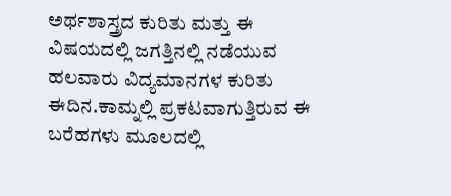ಅರ್ಥಶಾಸ್ತ್ರದ ಕುರಿತು ಮತ್ತು ಈ ವಿಷಯದಲ್ಲಿ ಜಗತ್ತಿನಲ್ಲಿ ನಡೆಯುವ ಹಲವಾರು ವಿದ್ಯಮಾನಗಳ ಕುರಿತು ಈದಿನ.ಕಾಮ್ನಲ್ಲಿ ಪ್ರಕಟವಾಗುತ್ತಿರುವ ಈ ಬರೆಹಗಳು ಮೂಲದಲ್ಲಿ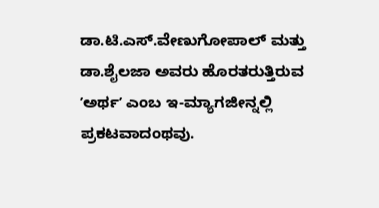ಡಾ.ಟಿ.ಎಸ್.ವೇಣುಗೋಪಾಲ್ ಮತ್ತು ಡಾ.ಶೈಲಜಾ ಅವರು ಹೊರತರುತ್ತಿರುವ ʼಅರ್ಥʼ ಎಂಬ ಇ-ಮ್ಯಾಗಜೀನ್ನಲ್ಲಿ ಪ್ರಕಟವಾದಂಥವು.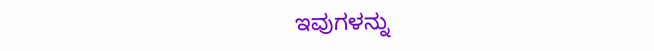ಇವುಗಳನ್ನು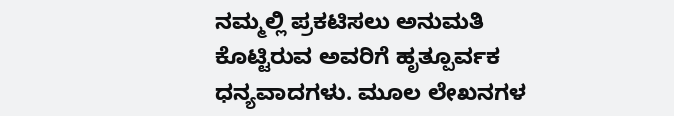ನಮ್ಮಲ್ಲಿ ಪ್ರಕಟಿಸಲು ಅನುಮತಿ ಕೊಟ್ಟಿರುವ ಅವರಿಗೆ ಹೃತ್ಪೂರ್ವಕ ಧನ್ಯವಾದಗಳು. ಮೂಲ ಲೇಖನಗಳ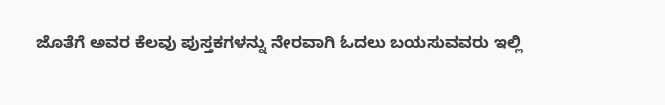ಜೊತೆಗೆ ಅವರ ಕೆಲವು ಪುಸ್ತಕಗಳನ್ನು ನೇರವಾಗಿ ಓದಲು ಬಯಸುವವರು ಇಲ್ಲಿ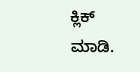ಕ್ಲಿಕ್ ಮಾಡಿ.